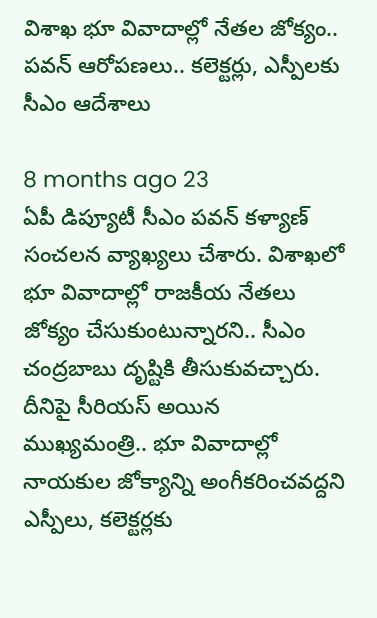విశాఖ భూ వివాదాల్లో నేతల జోక్యం.. పవన్‌ ఆరోపణలు.. కలెక్టర్లు, ఎస్పీలకు సీఎం ఆదేశాలు

8 months ago 23
ఏపీ డిప్యూటీ సీఎం పవన్ కళ్యాణ్ సంచలన వ్యాఖ్యలు చేశారు. విశాఖలో భూ వివాదాల్లో రాజకీయ నేతలు జోక్యం చేసుకుంటున్నారని.. సీఎం చంద్రబాబు దృష్టికి తీసుకువచ్చారు. దీనిపై సీరియస్ అయిన ముఖ్యమంత్రి.. భూ వివాదాల్లో నాయకుల జోక్యాన్ని అంగీకరించవద్దని ఎస్పీలు, కలెక్టర్లకు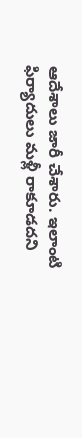ఆదేశాలు జారీ చేశారు. ఇలాంటి ఫిర్యాదులు మళ్లీ రాకూడదని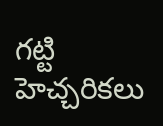గట్టి హెచ్చరికలు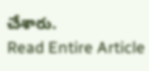చేశారు.
Read Entire Article